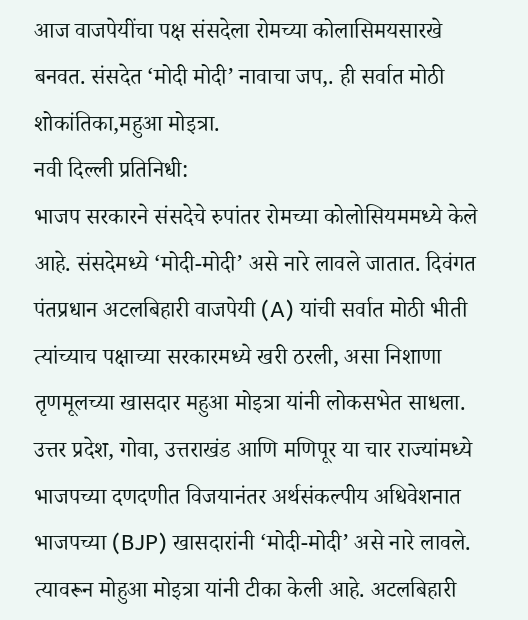आज वाजपेयींचा पक्ष संसदेला रोमच्या कोलासिमयसारखे बनवत. संसदेत ‘मोदी मोदी’ नावाचा जप,. ही सर्वात मोठी शोकांतिका,महुआ मोइत्रा.
नवी दिल्ली प्रतिनिधी:
भाजप सरकारने संसदेचे रुपांतर रोमच्या कोलोसियममध्ये केले आहे. संसदेमध्ये ‘मोदी-मोदी’ असे नारे लावले जातात. दिवंगत पंतप्रधान अटलबिहारी वाजपेयी (A) यांची सर्वात मोठी भीती त्यांच्याच पक्षाच्या सरकारमध्ये खरी ठरली, असा निशाणा तृणमूलच्या खासदार महुआ मोइत्रा यांनी लोकसभेत साधला.
उत्तर प्रदेश, गोवा, उत्तराखंड आणि मणिपूर या चार राज्यांमध्ये भाजपच्या दणदणीत विजयानंतर अर्थसंकल्पीय अधिवेशनात भाजपच्या (BJP) खासदारांनी ‘मोदी-मोदी’ असे नारे लावले. त्यावरून मोहुआ मोइत्रा यांनी टीका केली आहे. अटलबिहारी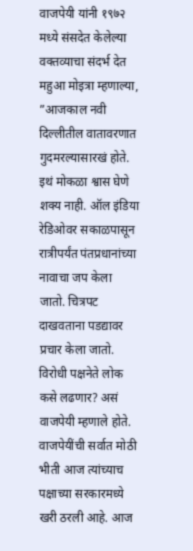वाजपेयी यांनी १९७२ मध्ये संसदेत केलेल्या वक्तव्याचा संदर्भ देत महुआ मोइत्रा म्हणाल्या, ”आजकाल नवी दिल्लीतील वातावरणात गुदमरल्यासारखं होते. इथं मोकळा श्वास घेणे शक्य नाही. ऑल इंडिया रेडिओवर सकाळपासून रात्रीपर्यंत पंतप्रधानांच्या नावाचा जप केला जातो. चित्रपट दाखवताना पडद्यावर प्रचार केला जातो. विरोधी पक्षनेते लोक कसे लढणार? असं वाजपेयी म्हणाले होते. वाजपेयींची सर्वात मोठी भीती आज त्यांच्याच पक्षाच्या सरकारमध्ये खरी ठरली आहे. आज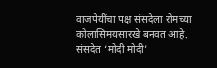वाजपेयींचा पक्ष संसदेला रोमच्या कोलासिमयसारखे बनवत आहे. संसदेत ‘मोदी मोदी’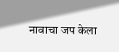नावाचा जप केला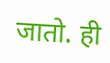जातो. ही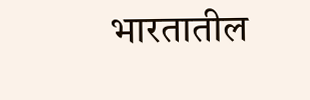भारतातील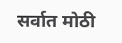सर्वात मोठी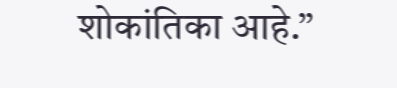शोकांतिका आहे.”